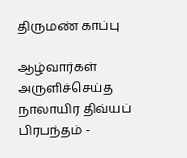திருமண் காப்பு

ஆழ்வார்கள் அருளிச்செய்த நாலாயிர திவ்யப் பிரபந்தம் -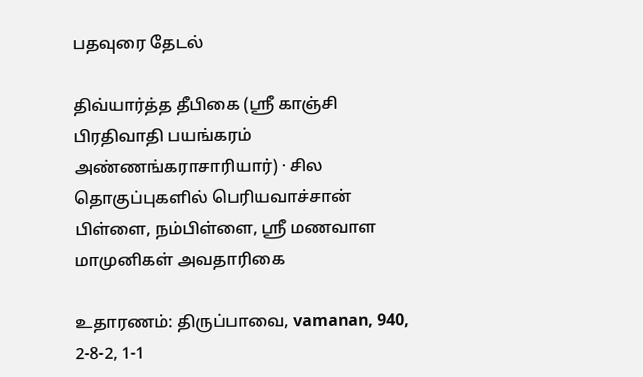பதவுரை தேடல்

திவ்யார்த்த தீபிகை (ஸ்ரீ காஞ்சி பிரதிவாதி பயங்கரம் அண்ணங்கராசாரியார்) · சில தொகுப்புகளில் பெரியவாச்சான் பிள்ளை, நம்பிள்ளை, ஸ்ரீ மணவாள மாமுனிகள் அவதாரிகை

உதாரணம்: திருப்பாவை, vamanan, 940, 2-8-2, 1-1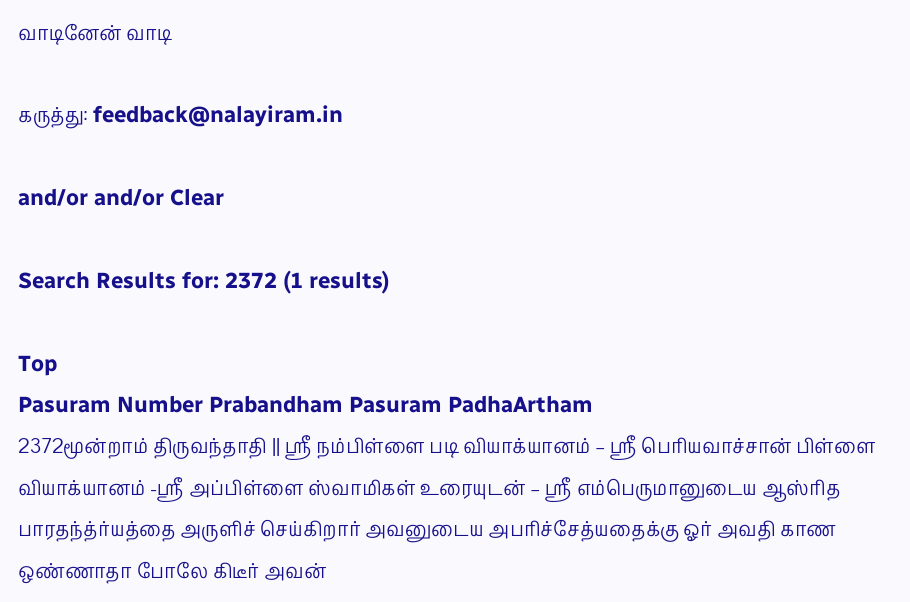வாடினேன் வாடி

கருத்து: feedback@nalayiram.in

and/or and/or Clear

Search Results for: 2372 (1 results)

Top
Pasuram Number Prabandham Pasuram PadhaArtham
2372மூன்றாம் திருவந்தாதி || ஸ்ரீ நம்பிள்ளை படி வியாக்யானம் – ஸ்ரீ பெரியவாச்சான் பிள்ளை வியாக்யானம் -ஸ்ரீ அப்பிள்ளை ஸ்வாமிகள் உரையுடன் – ஸ்ரீ எம்பெருமானுடைய ஆஸ்ரித பாரதந்த்ர்யத்தை அருளிச் செய்கிறார் அவனுடைய அபரிச்சேத்யதைக்கு ஓர் அவதி காண ஒண்ணாதா போலே கிடீர் அவன்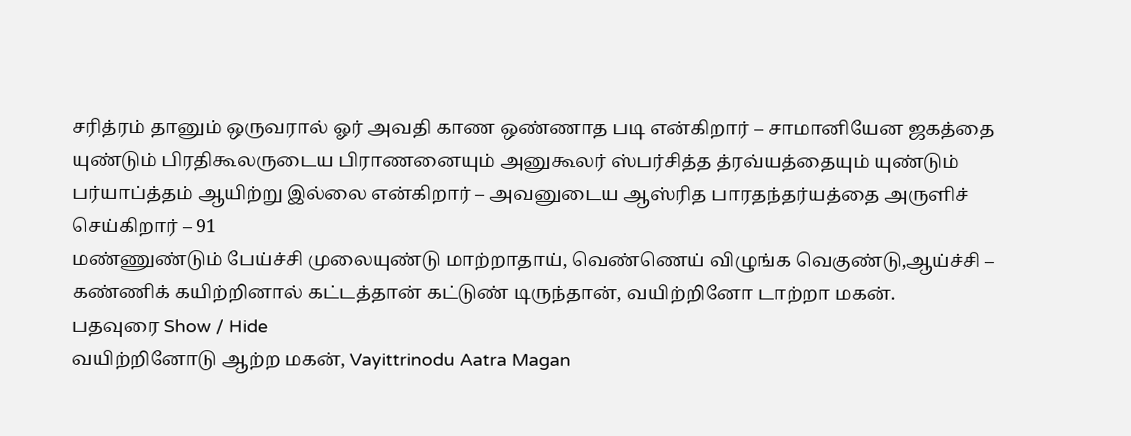சரித்ரம் தானும் ஒருவரால் ஓர் அவதி காண ஒண்ணாத படி என்கிறார் – சாமானியேன ஜகத்தை யுண்டும் பிரதிகூலருடைய பிராணனையும் அனுகூலர் ஸ்பர்சித்த த்ரவ்யத்தையும் யுண்டும் பர்யாப்த்தம் ஆயிற்று இல்லை என்கிறார் – அவனுடைய ஆஸ்ரித பாரதந்தர்யத்தை அருளிச் செய்கிறார் – 91
மண்ணுண்டும் பேய்ச்சி முலையுண்டு மாற்றாதாய், வெண்ணெய் விழுங்க வெகுண்டு,ஆய்ச்சி – கண்ணிக் கயிற்றினால் கட்டத்தான் கட்டுண் டிருந்தான், வயிற்றினோ டாற்றா மகன்.
பதவுரை Show / Hide
வயிற்றினோடு ஆற்ற மகன், Vayittrinodu Aatra Magan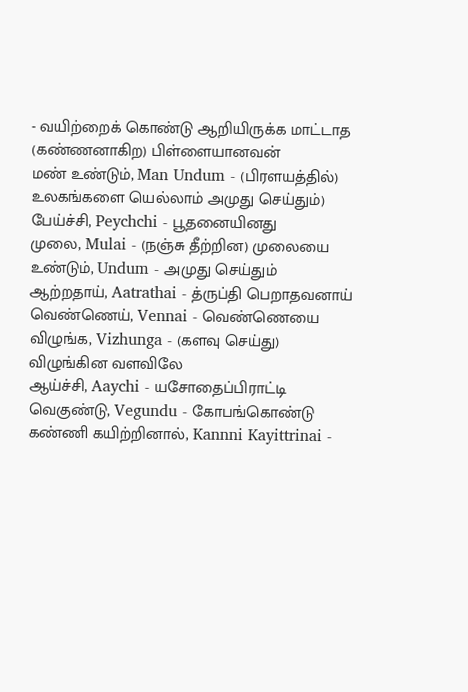- வயிற்றைக் கொண்டு ஆறியிருக்க மாட்டாத (கண்ணனாகிற) பிள்ளையானவன்
மண் உண்டும், Man Undum - (பிரளயத்தில்) உலகங்களை யெல்லாம் அமுது செய்தும்)
பேய்ச்சி, Peychchi - பூதனையினது
முலை, Mulai - (நஞ்சு தீற்றின) முலையை
உண்டும், Undum - அமுது செய்தும்
ஆற்றதாய், Aatrathai - த்ருப்தி பெறாதவனாய்
வெண்ணெய், Vennai - வெண்ணெயை
விழுங்க, Vizhunga - (களவு செய்து) விழுங்கின வளவிலே
ஆய்ச்சி, Aaychi - யசோதைப்பிராட்டி
வெகுண்டு, Vegundu - கோபங்கொண்டு
கண்ணி கயிற்றினால், Kannni Kayittrinai -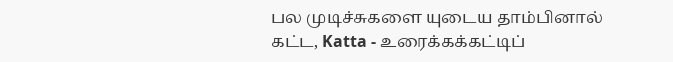பல முடிச்சுகளை யுடைய தாம்பினால்
கட்ட, Katta - உரைக்கக்கட்டிப்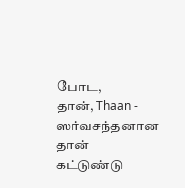போட,
தான், Thaan - ஸர்வசந்தனான தான்
கட்டுண்டு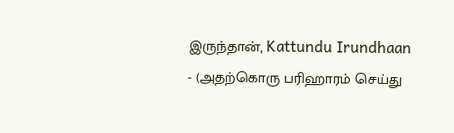இருந்தான், Kattundu Irundhaan - (அதற்கொரு பரிஹாரம் செய்து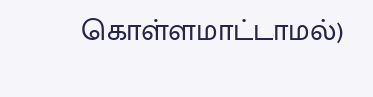கொள்ளமாட்டாமல்)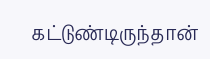கட்டுண்டிருந்தான்